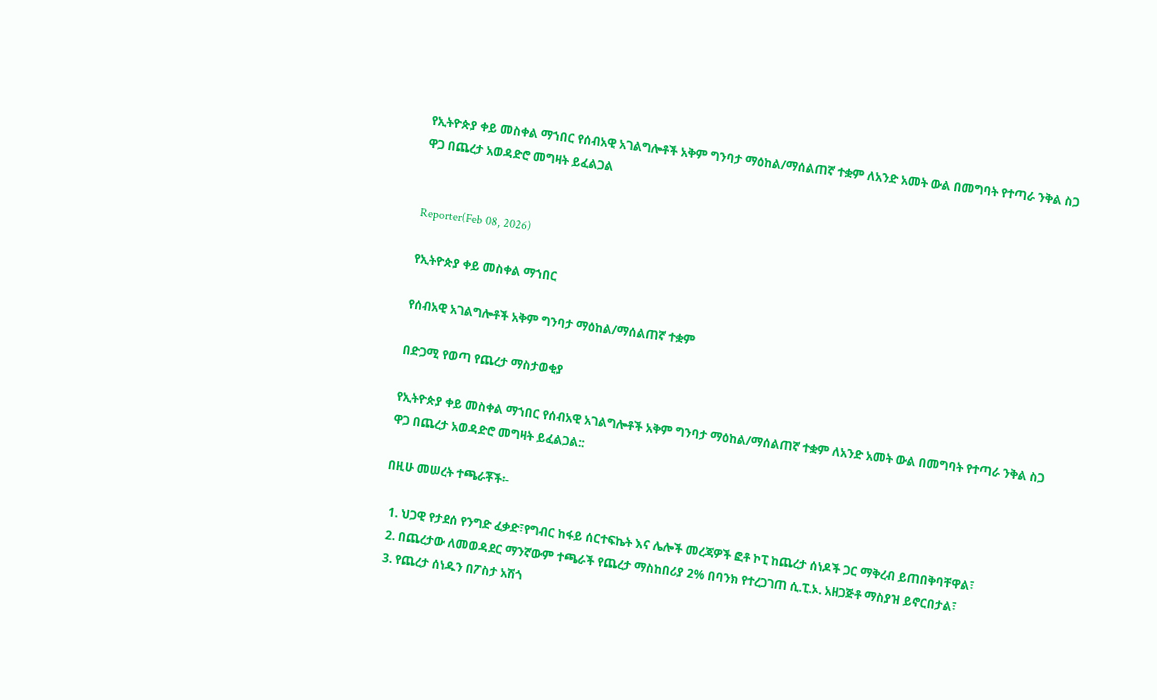የኢትዮጵያ ቀይ መስቀል ማኀበር የሰብአዊ አገልግሎቶች አቅም ግንባታ ማዕከል/ማሰልጠኛ ተቋም ለአንድ አመት ውል በመግባት የተጣራ ንቅል ስጋ ዋጋ በጨረታ አወዳድሮ መግዛት ይፈልጋል


Reporter(Feb 08, 2026)

የኢትዮጵያ ቀይ መስቀል ማኀበር

የሰብአዊ አገልግሎቶች አቅም ግንባታ ማዕከል/ማሰልጠኛ ተቋም

በድጋሚ የወጣ የጨረታ ማስታወቂያ

የኢትዮጵያ ቀይ መስቀል ማኀበር የሰብአዊ አገልግሎቶች አቅም ግንባታ ማዕከል/ማሰልጠኛ ተቋም ለአንድ አመት ውል በመግባት የተጣራ ንቅል ስጋ ዋጋ በጨረታ አወዳድሮ መግዛት ይፈልጋል::

በዚሁ መሠረት ተጫራቾች፡-

  1. ህጋዊ የታደሰ የንግድ ፈቃድ፣የግብር ከፋይ ሰርተፍኬት እና ሌሎች መረጃዎች ፎቶ ኮፒ ከጨረታ ሰነዶች ጋር ማቅረብ ይጠበቅባቸዋል፣
  2. በጨረታው ለመወዳደር ማንኛውም ተጫራች የጨረታ ማስከበሪያ 2% በባንክ የተረጋገጠ ሲ.ፒ.ኦ. አዘጋጅቶ ማስያዝ ይኖርበታል፣
  3. የጨረታ ሰነዱን በፖስታ አሽጎ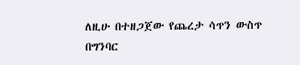ለዚሁ በተዘጋጀው የጨረታ ሳጥን ውስጥ በግንባር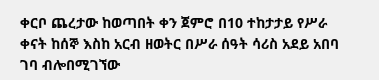ቀርቦ ጨረታው ከወጣበት ቀን ጀምሮ በ10 ተከታታይ የሥራ ቀናት ከሰኞ እስከ አርብ ዘወትር በሥራ ሰዓት ሳሪስ አደይ አበባ ገባ ብሎበሚገኘው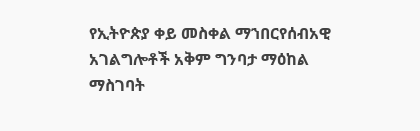የኢትዮጵያ ቀይ መስቀል ማኀበርየሰብአዊ አገልግሎቶች አቅም ግንባታ ማዕከል ማስገባት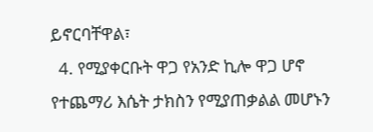ይኖርባቸዋል፣
  4. የሚያቀርቡት ዋጋ የአንድ ኪሎ ዋጋ ሆኖ የተጨማሪ እሴት ታክስን የሚያጠቃልል መሆኑን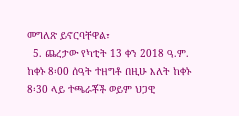መግለጽ ይኖርባቸዋል፣
  5. ጨረታው የካቲት 13 ቀን 2018 ዓ.ም. ከቀኑ 8፡00 ሰዓት ተዘግቶ በዚሁ እለት ከቀኑ 8፡30 ላይ ተጫራቾች ወይም ህጋዊ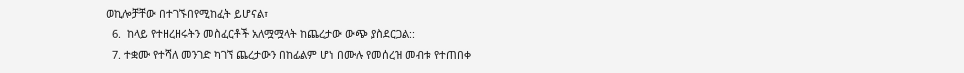ወኪሎቻቸው በተገኙበየሚከፈት ይሆናል፣
  6.  ከላይ የተዘረዘሩትን መስፈርቶች አለሟሟላት ከጨረታው ውጭ ያስደርጋል::
  7. ተቋሙ የተሻለ መንገድ ካገኘ ጨረታውን በከፊልም ሆነ በሙሉ የመሰረዝ መብቱ የተጠበቀ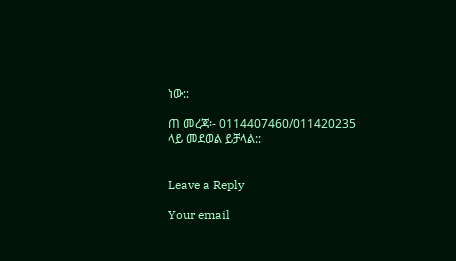ነው::

ጠ መረጃ፡- 0114407460/011420235 ላይ መደወል ይቻላል::


Leave a Reply

Your email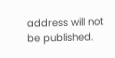address will not be published.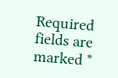Required fields are marked *